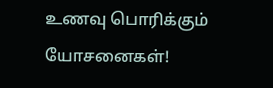உணவு பொரிக்கும் யோசனைகள்!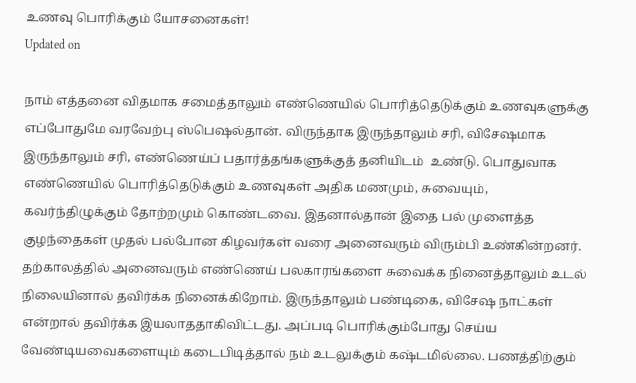உணவு பொரிக்கும் யோசனைகள்!
Updated on

நாம் எத்தனை விதமாக சமைத்தாலும் எண்ணெயில் பொரித்தெடுக்கும் உணவுகளுக்கு எப்போதுமே வரவேற்பு ஸ்பெஷல்தான். விருந்தாக இருந்தாலும் சரி, விசேஷமாக இருந்தாலும் சரி, எண்ணெய்ப் பதார்த்தங்களுக்குத் தனியிடம்  உண்டு. பொதுவாக எண்ணெயில் பொரித்தெடுக்கும் உணவுகள் அதிக மணமும், சுவையும், கவர்ந்திழுக்கும் தோற்றமும் கொண்டவை. இதனால்தான் இதை பல் முளைத்த குழந்தைகள் முதல் பல்போன கிழவர்கள் வரை அனைவரும் விரும்பி உண்கின்றனர். தற்காலத்தில் அனைவரும் எண்ணெய் பலகாரங்களை சுவைக்க நினைத்தாலும் உடல் நிலையினால் தவிர்க்க நினைக்கிறோம். இருந்தாலும் பண்டிகை, விசேஷ நாட்கள் என்றால் தவிர்க்க இயலாததாகிவிட்டது. அப்படி பொரிக்கும்போது செய்ய வேண்டியவைகளையும் கடைபிடித்தால் நம் உடலுக்கும் கஷ்டமில்லை. பணத்திற்கும்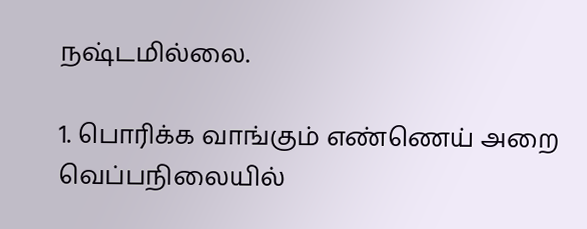நஷ்டமில்லை.

1. பொரிக்க வாங்கும் எண்ணெய் அறை வெப்பநிலையில்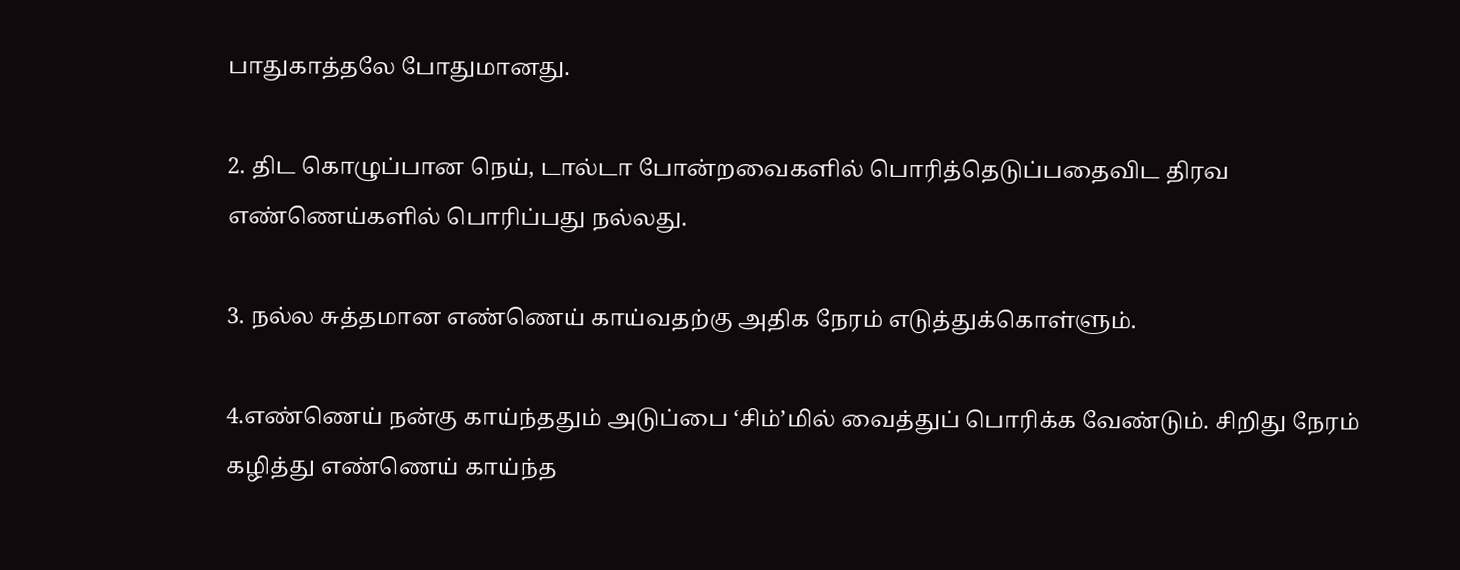பாதுகாத்தலே போதுமானது.

2. திட கொழுப்பான நெய், டால்டா போன்றவைகளில் பொரித்தெடுப்பதைவிட திரவ எண்ணெய்களில் பொரிப்பது நல்லது.

3. நல்ல சுத்தமான எண்ணெய் காய்வதற்கு அதிக நேரம் எடுத்துக்கொள்ளும்.

4.எண்ணெய் நன்கு காய்ந்ததும் அடுப்பை ‘சிம்’மில் வைத்துப் பொரிக்க வேண்டும். சிறிது நேரம் கழித்து எண்ணெய் காய்ந்த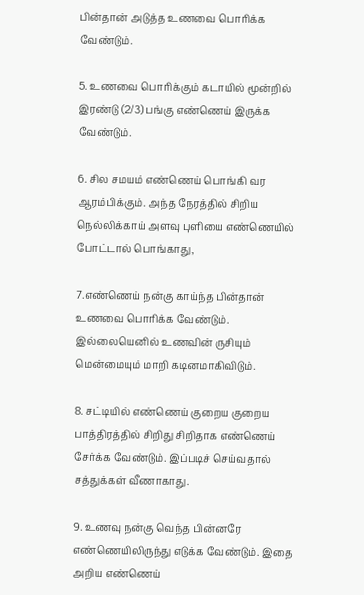பின்தான் அடுத்த உணவை பொரிக்க வேண்டும்.

5. உணவை பொரிக்கும் கடாயில் மூன்றில் இரண்டு (2/3) பங்கு எண்ணெய் இருக்க வேண்டும்.

6. சில சமயம் எண்ணெய் பொங்கி வர ஆரம்பிக்கும். அந்த நேரத்தில் சிறிய நெல்லிக்காய் அளவு புளியை எண்ணெயில் போட்டால் பொங்காது,

7.எண்ணெய் நன்கு காய்ந்த பின்தான் உணவை பொரிக்க வேண்டும். இல்லையெனில் உணவின் ருசியும் மென்மையும் மாறி கடினமாகிவிடும்.

8. சட்டியில் எண்ணெய் குறைய குறைய பாத்திரத்தில் சிறிது சிறிதாக எண்ணெய் சேர்க்க வேண்டும். இப்படிச் செய்வதால் சத்துக்கள் வீணாகாது.

9. உணவு நன்கு வெந்த பின்னரே எண்ணெயிலிருந்து எடுக்க வேண்டும். இதை அறிய எண்ணெய்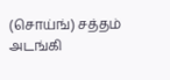(சொய்ங்) சத்தம் அடங்கி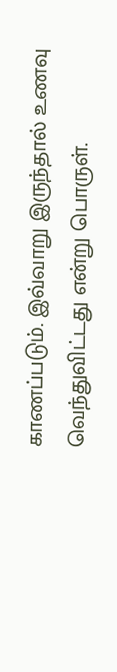காணப்படும். இவ்வாறு இருந்தால் உணவு வெந்துவிட்டது என்று பொருள்.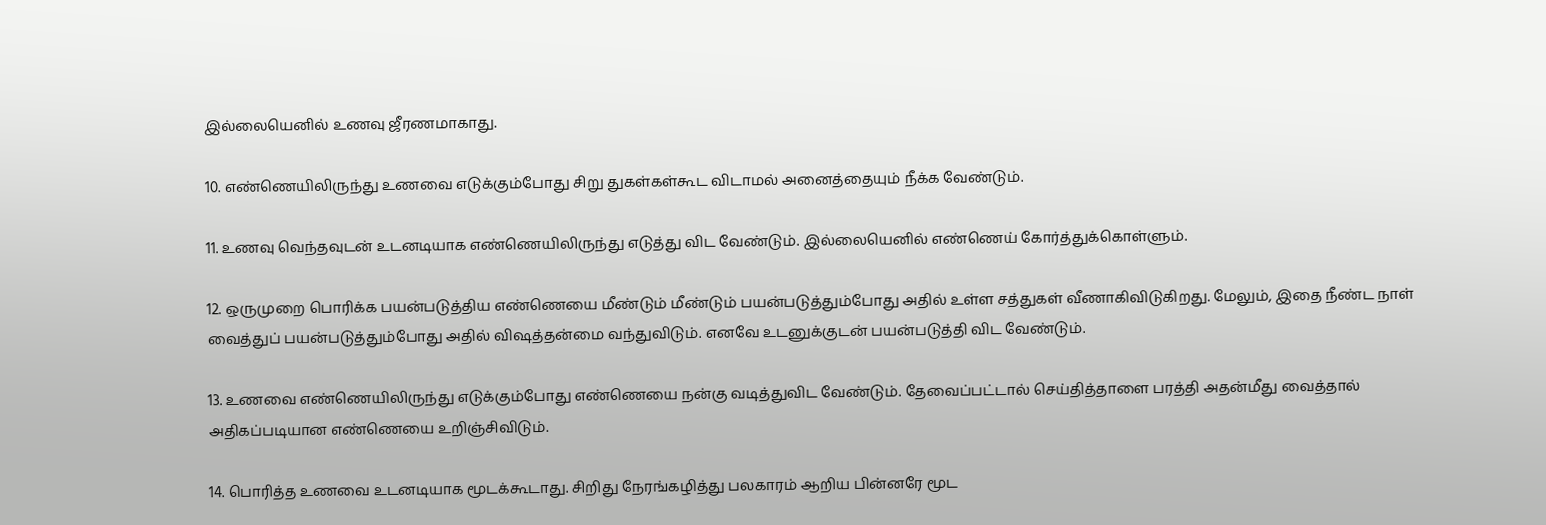இல்லையெனில் உணவு ஜீரணமாகாது.

10. எண்ணெயிலிருந்து உணவை எடுக்கும்போது சிறு துகள்கள்கூட விடாமல் அனைத்தையும் நீக்க வேண்டும்.

11. உணவு வெந்தவுடன் உடனடியாக எண்ணெயிலிருந்து எடுத்து விட வேண்டும். இல்லையெனில் எண்ணெய் கோர்த்துக்கொள்ளும்.

12. ஒருமுறை பொரிக்க பயன்படுத்திய எண்ணெயை மீண்டும் மீண்டும் பயன்படுத்தும்போது அதில் உள்ள சத்துகள் வீணாகிவிடுகிறது. மேலும், இதை நீண்ட நாள் வைத்துப் பயன்படுத்தும்போது அதில் விஷத்தன்மை வந்துவிடும். எனவே உடனுக்குடன் பயன்படுத்தி விட வேண்டும்.

13. உணவை எண்ணெயிலிருந்து எடுக்கும்போது எண்ணெயை நன்கு வடித்துவிட வேண்டும். தேவைப்பட்டால் செய்தித்தாளை பரத்தி அதன்மீது வைத்தால் அதிகப்படியான எண்ணெயை உறிஞ்சிவிடும்.

14. பொரித்த உணவை உடனடியாக மூடக்கூடாது. சிறிது நேரங்கழித்து பலகாரம் ஆறிய பின்னரே மூட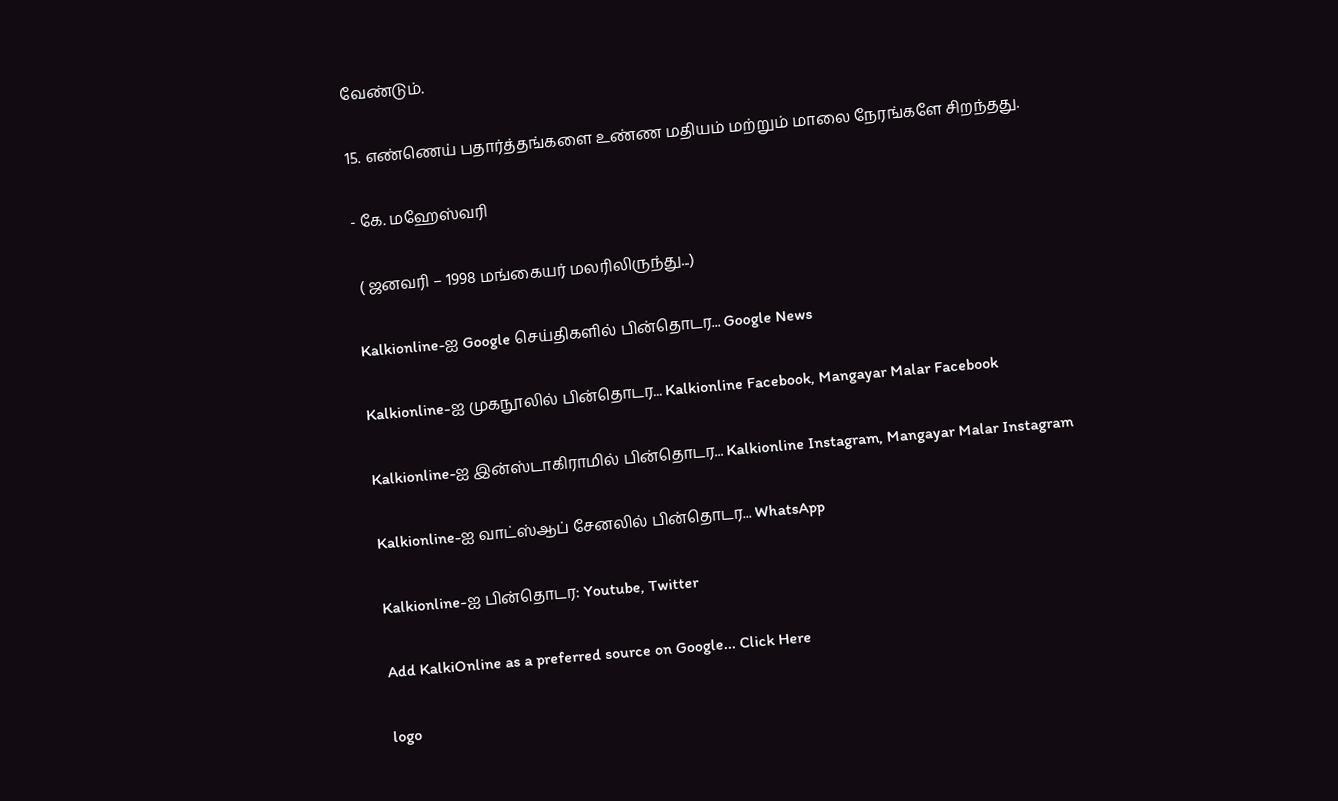வேண்டும்.

15. எண்ணெய் பதார்த்தங்களை உண்ண மதியம் மற்றும் மாலை நேரங்களே சிறந்தது.

- கே. மஹேஸ்வரி

 ( ஜனவரி – 1998 மங்கையர் மலரிலிருந்து...)

Kalkionline-ஐ Google செய்திகளில் பின்தொடர... Google News

Kalkionline-ஐ முகநூலில் பின்தொடர... Kalkionline Facebook, Mangayar Malar Facebook

Kalkionline-ஐ இன்ஸ்டாகிராமில் பின்தொடர... Kalkionline Instagram, Mangayar Malar Instagram

Kalkionline-ஐ வாட்ஸ்ஆப் சேனலில் பின்தொடர... WhatsApp

Kalkionline-ஐ பின்தொடர: Youtube, Twitter

Add KalkiOnline as a preferred source on Google... Click Here

logo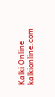Kalki Online
kalkionline.com